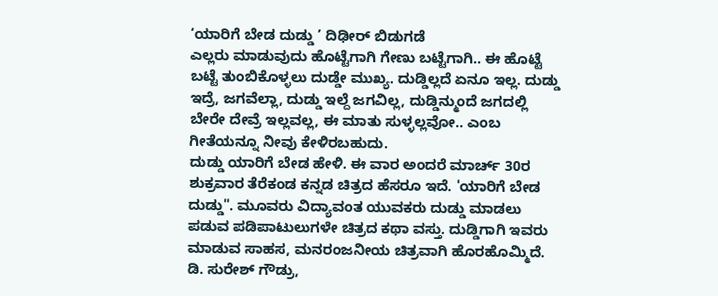‘ಯಾರಿಗೆ ಬೇಡ ದುಡ್ಡು ’ ದಿಢೀರ್ ಬಿಡುಗಡೆ
ಎಲ್ಲರು ಮಾಡುವುದು ಹೊಟ್ಟೆಗಾಗಿ ಗೇಣು ಬಟ್ಟೆಗಾಗಿ.. ಈ ಹೊಟ್ಟೆ ಬಟ್ಟೆ ತುಂಬಿಕೊಳ್ಳಲು ದುಡ್ಡೇ ಮುಖ್ಯ. ದುಡ್ಡಿಲ್ಲದೆ ಏನೂ ಇಲ್ಲ. ದುಡ್ಡು ಇದ್ರೆ, ಜಗವೆಲ್ಲಾ, ದುಡ್ಡು ಇಲ್ದೆ ಜಗವಿಲ್ಲ, ದುಡ್ಡಿನ್ಮುಂದೆ ಜಗದಲ್ಲಿ ಬೇರೇ ದೇವ್ರೆ ಇಲ್ಲವಲ್ಲ, ಈ ಮಾತು ಸುಳ್ಳಲ್ಲವೋ.. ಎಂಬ ಗೀತೆಯನ್ನೂ ನೀವು ಕೇಳಿರಬಹುದು.
ದುಡ್ಡು ಯಾರಿಗೆ ಬೇಡ ಹೇಳಿ. ಈ ವಾರ ಅಂದರೆ ಮಾರ್ಚ್ 30ರ ಶುಕ್ರವಾರ ತೆರೆಕಂಡ ಕನ್ನಡ ಚಿತ್ರದ ಹೆಸರೂ ಇದೆ. 'ಯಾರಿಗೆ ಬೇಡ ದುಡ್ಡು". ಮೂವರು ವಿದ್ಯಾವಂತ ಯುವಕರು ದುಡ್ಡು ಮಾಡಲು ಪಡುವ ಪಡಿಪಾಟುಲುಗಳೇ ಚಿತ್ರದ ಕಥಾ ವಸ್ತು. ದುಡ್ಡಿಗಾಗಿ ಇವರು ಮಾಡುವ ಸಾಹಸ, ಮನರಂಜನೀಯ ಚಿತ್ರವಾಗಿ ಹೊರಹೊಮ್ಮಿದೆ.
ಡಿ. ಸುರೇಶ್ ಗೌಡ್ರು,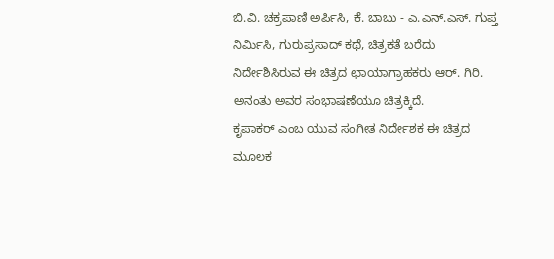ಬಿ.ವಿ. ಚಕ್ರಪಾಣಿ ಅರ್ಪಿಸಿ, ಕೆ. ಬಾಬು - ಎ.ಎನ್.ಎಸ್. ಗುಪ್ತ ನಿರ್ಮಿಸಿ, ಗುರುಪ್ರಸಾದ್ ಕಥೆ, ಚಿತ್ರಕತೆ ಬರೆದು ನಿರ್ದೇಶಿಸಿರುವ ಈ ಚಿತ್ರದ ಛಾಯಾಗ್ರಾಹಕರು ಆರ್. ಗಿರಿ. ಅನಂತು ಅವರ ಸಂಭಾಷಣೆಯೂ ಚಿತ್ರಕ್ಕಿದೆ.
ಕೃಪಾಕರ್ ಎಂಬ ಯುವ ಸಂಗೀತ ನಿರ್ದೇಶಕ ಈ ಚಿತ್ರದ ಮೂಲಕ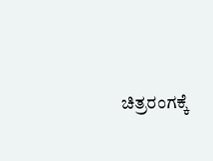ಚಿತ್ರರಂಗಕ್ಕೆ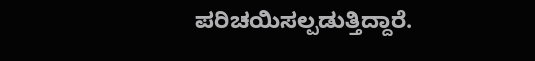ಪರಿಚಯಿಸಲ್ಪಡುತ್ತಿದ್ದಾರೆ.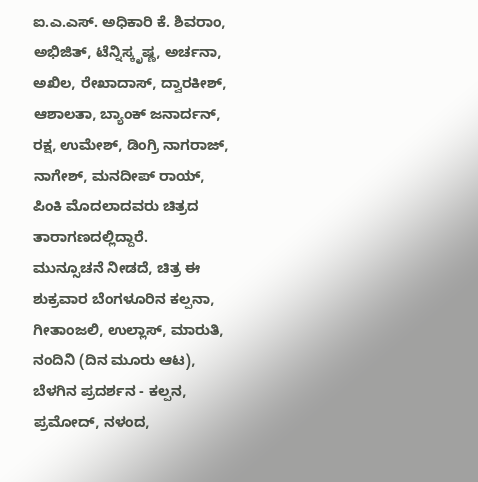ಐ.ಎ.ಎಸ್. ಅಧಿಕಾರಿ ಕೆ. ಶಿವರಾಂ, ಅಭಿಜಿತ್, ಟೆನ್ನಿಸ್ಕೃಷ್ಣ, ಅರ್ಚನಾ, ಅಖಿಲ, ರೇಖಾದಾಸ್, ದ್ವಾರಕೀಶ್, ಆಶಾಲತಾ, ಬ್ಯಾಂಕ್ ಜನಾರ್ದನ್, ರಕ್ಷ, ಉಮೇಶ್, ಡಿಂಗ್ರಿ ನಾಗರಾಜ್, ನಾಗೇಶ್, ಮನದೀಪ್ ರಾಯ್, ಪಿಂಕಿ ಮೊದಲಾದವರು ಚಿತ್ರದ ತಾರಾಗಣದಲ್ಲಿದ್ದಾರೆ.
ಮುನ್ಸೂಚನೆ ನೀಡದೆ, ಚಿತ್ರ ಈ ಶುಕ್ರವಾರ ಬೆಂಗಳೂರಿನ ಕಲ್ಪನಾ, ಗೀತಾಂಜಲಿ, ಉಲ್ಲಾಸ್, ಮಾರುತಿ, ನಂದಿನಿ (ದಿನ ಮೂರು ಆಟ), ಬೆಳಗಿನ ಪ್ರದರ್ಶನ - ಕಲ್ಪನ, ಪ್ರಮೋದ್, ನಳಂದ,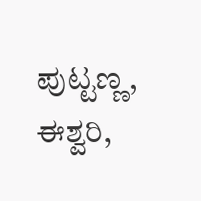ಪುಟ್ಟಣ್ಣ, ಈಶ್ವರಿ,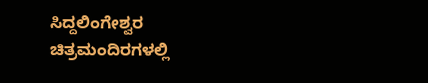ಸಿದ್ದಲಿಂಗೇಶ್ವರ ಚಿತ್ರಮಂದಿರಗಳಲ್ಲಿ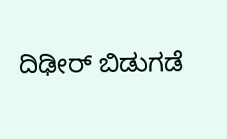ದಿಢೀರ್ ಬಿಡುಗಡೆ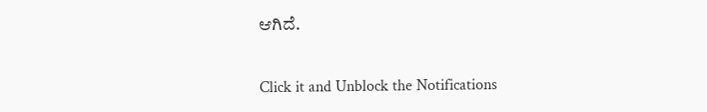ಆಗಿದೆ.


Click it and Unblock the Notifications